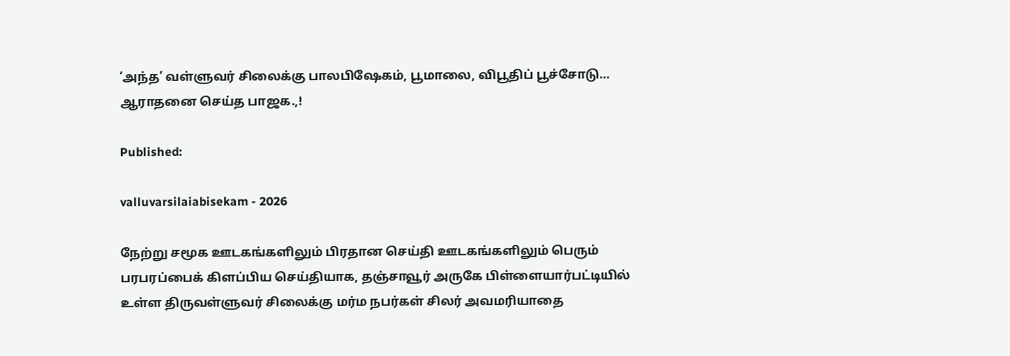‘அந்த’ வள்ளுவர் சிலைக்கு பாலபிஷேகம், பூமாலை, விபூதிப் பூச்சோடு… ஆராதனை செய்த பாஜக.,!

Published:

valluvarsilaiabisekam - 2026

நேற்று சமூக ஊடகங்களிலும் பிரதான செய்தி ஊடகங்களிலும் பெரும் பரபரப்பைக் கிளப்பிய செய்தியாக, தஞ்சாவூர் அருகே பிள்ளையார்பட்டியில் உள்ள திருவள்ளுவர் சிலைக்கு மர்ம நபர்கள் சிலர் அவமரியாதை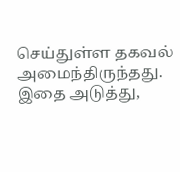செய்துள்ள தகவல் அமைந்திருந்தது. இதை அடுத்து,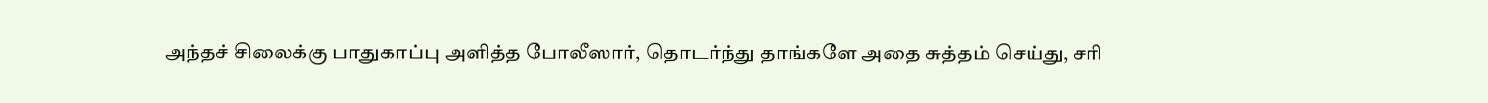அந்தச் சிலைக்கு பாதுகாப்பு அளித்த போலீஸார், தொடர்ந்து தாங்களே அதை சுத்தம் செய்து, சரி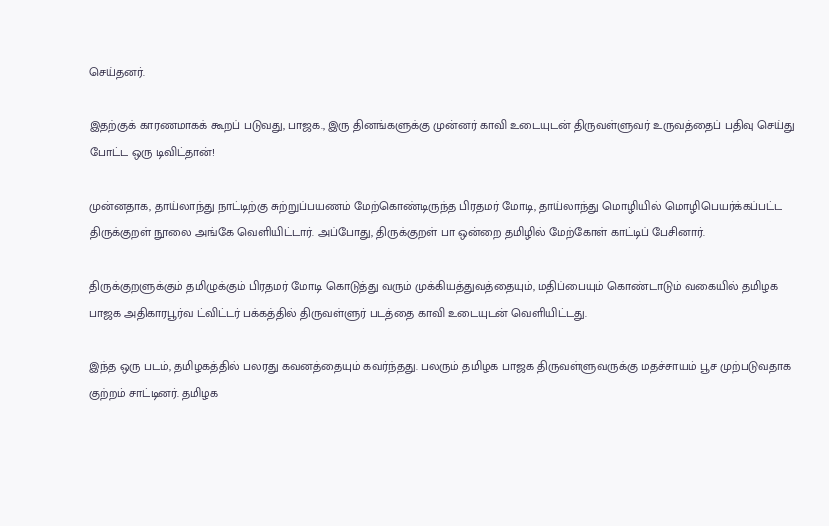செய்தனர்.

இதற்குக் காரணமாகக் கூறப் படுவது, பாஜக., இரு தினங்களுக்கு முன்னர் காவி உடையுடன் திருவள்ளுவர் உருவத்தைப் பதிவு செய்து போட்ட ஒரு டிவிட்தான்!

முன்னதாக, தாய்லாந்து நாட்டிற்கு சுற்றுப்பயணம் மேற்கொண்டிருந்த பிரதமர் மோடி, தாய்லாந்து மொழியில் மொழிபெயர்க்கப்பட்ட திருக்குறள் நூலை அங்கே வெளியிட்டார். அப்போது, திருக்குறள் பா ஒன்றை தமிழில் மேற்கோள் காட்டிப் பேசினார்.

திருக்குறளுக்கும் தமிழுக்கும் பிரதமர் மோடி கொடுத்து வரும் முக்கியத்துவத்தையும், மதிப்பையும் கொண்டாடும் வகையில் தமிழக பாஜக அதிகாரபூர்வ ட்விட்டர் பக்கத்தில் திருவள்ளுர் படத்தை காவி உடையுடன் வெளியிட்டது.

இந்த ஒரு படம், தமிழகத்தில் பலரது கவனத்தையும் கவர்ந்தது. பலரும் தமிழக பாஜக திருவள்ளுவருக்கு மதச்சாயம் பூச முற்படுவதாக குற்றம் சாட்டினர். தமிழக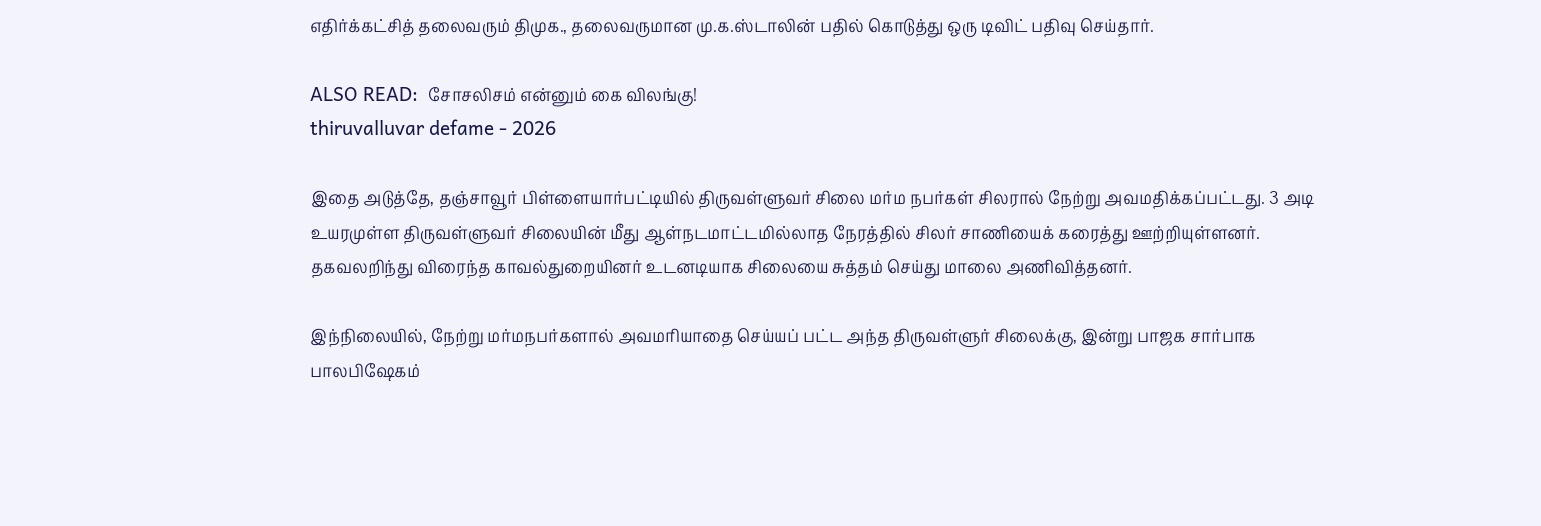எதிர்க்கட்சித் தலைவரும் திமுக., தலைவருமான மு.க.ஸ்டாலின் பதில் கொடுத்து ஒரு டிவிட் பதிவு செய்தார்.

ALSO READ:  சோசலிசம் என்னும் கை விலங்கு!
thiruvalluvar defame - 2026

இதை அடுத்தே, தஞ்சாவூர் பிள்ளையார்பட்டியில் திருவள்ளுவர் சிலை மர்ம நபர்கள் சிலரால் நேற்று அவமதிக்கப்பட்டது. 3 அடி உயரமுள்ள திருவள்ளுவர் சிலையின் மீது ஆள்நடமாட்டமில்லாத நேரத்தில் சிலர் சாணியைக் கரைத்து ஊற்றியுள்ளனர். தகவலறிந்து விரைந்த காவல்துறையினர் உடனடியாக சிலையை சுத்தம் செய்து மாலை அணிவித்தனர்.

இந்நிலையில், நேற்று மர்மநபர்களால் அவமரியாதை செய்யப் பட்ட அந்த திருவள்ளுர் சிலைக்கு, இன்று பாஜக சார்பாக பாலபிஷேகம்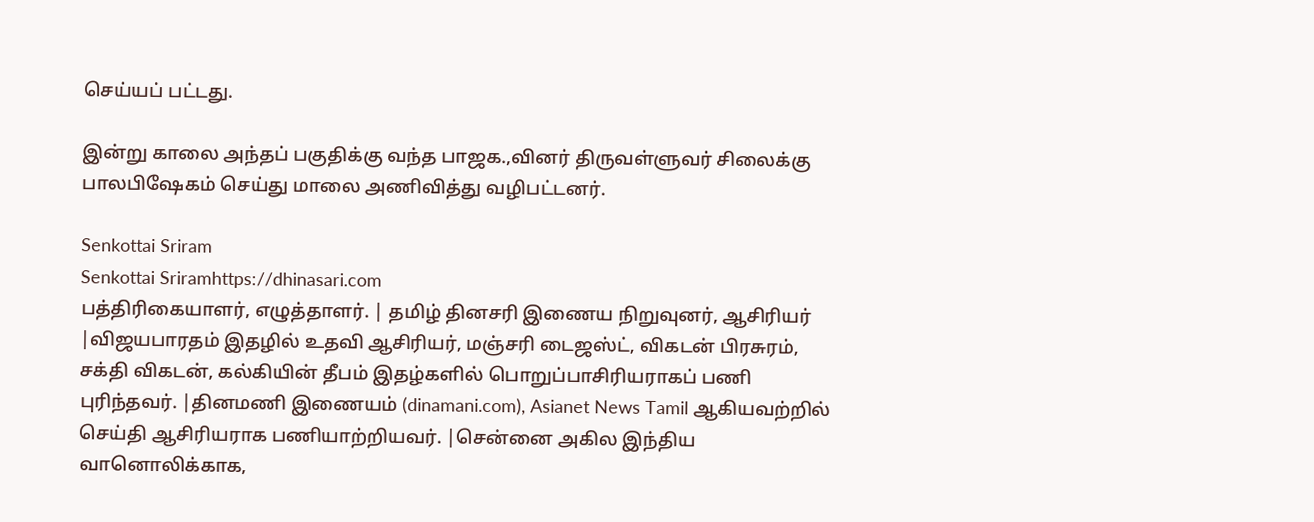செய்யப் பட்டது.

இன்று காலை அந்தப் பகுதிக்கு வந்த பாஜக.,வினர் திருவள்ளுவர் சிலைக்கு பாலபிஷேகம் செய்து மாலை அணிவித்து வழிபட்டனர்.

Senkottai Sriram
Senkottai Sriramhttps://dhinasari.com
பத்திரிகையாளர், எழுத்தாளர். | தமிழ் தினசரி இணைய நிறுவுனர், ஆசிரியர் |விஜயபாரதம் இதழில் உதவி ஆசிரியர், மஞ்சரி டைஜஸ்ட், விகடன் பிரசுரம், சக்தி விகடன், கல்கியின் தீபம் இதழ்களில் பொறுப்பாசிரியராகப் பணி புரிந்தவர். |தினமணி இணையம் (dinamani.com), Asianet News Tamil ஆகியவற்றில் செய்தி ஆசிரியராக பணியாற்றியவர். |சென்னை அகில இந்திய வானொலிக்காக,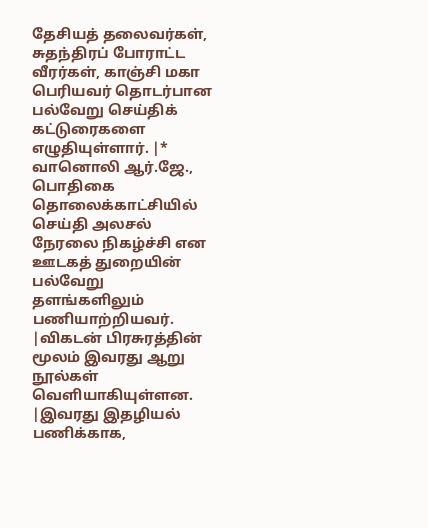தேசியத் தலைவர்கள், சுதந்திரப் போராட்ட வீரர்கள், காஞ்சி மகா பெரியவர் தொடர்பான பல்வேறு செய்திக் கட்டுரைகளை எழுதியுள்ளார். |* வானொலி ஆர்.ஜே., பொதிகை தொலைக்காட்சியில் செய்தி அலசல் நேரலை நிகழ்ச்சி என ஊடகத் துறையின் பல்வேறு தளங்களிலும் பணியாற்றியவர். |விகடன் பிரசுரத்தின் மூலம் இவரது ஆறு நூல்கள் வெளியாகியுள்ளன. |இவரது இதழியல் பணிக்காக,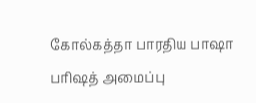கோல்கத்தா பாரதிய பாஷா பரிஷத் அமைப்பு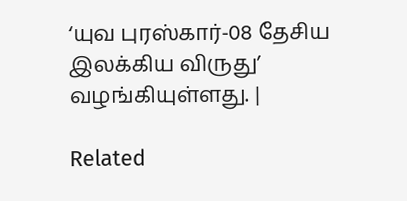‘யுவ புரஸ்கார்-08 தேசிய இலக்கிய விருது’ வழங்கியுள்ளது. |

Related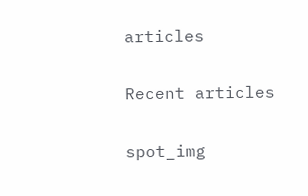articles

Recent articles

spot_img